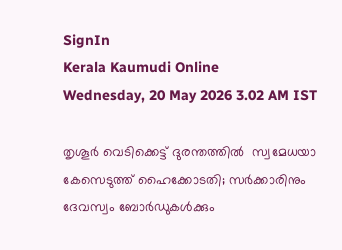SignIn
Kerala Kaumudi Online
Wednesday, 20 May 2026 3.02 AM IST

തൃശൂർ വെടിക്കെട്ട് ദുരന്തത്തിൽ  സ്വമേധയാ കേസെടുത്ത് ഹൈക്കോടതി; സർക്കാരിനും ദേവസ്വം ബോർഡുകൾക്കും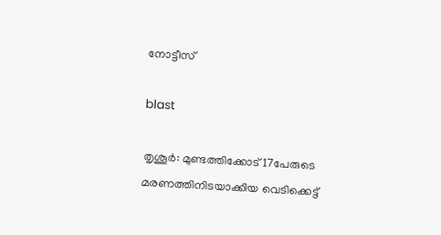നോട്ടീസ്

blast

തൃശൂർ: മുണ്ടത്തിക്കോട് 17പേരുടെ മരണത്തിനിടയാക്കിയ വെടിക്കെട്ട്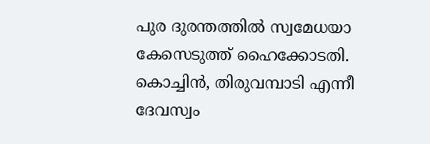പുര ദുരന്തത്തിൽ സ്വമേധയാ കേസെടുത്ത് ഹൈക്കോടതി. കൊച്ചിൻ, തിരുവമ്പാടി എന്നീ ദേവസ്വം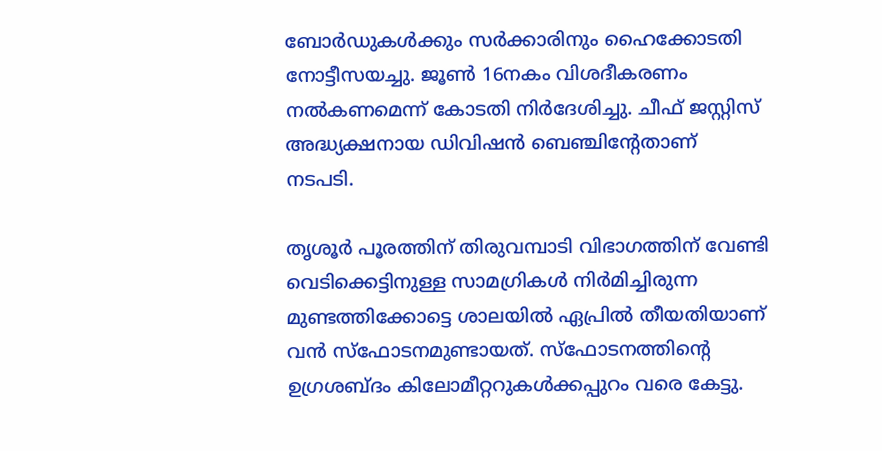ബോർഡുകൾക്കും സർക്കാരിനും ഹൈക്കോടതി നോട്ടീസയച്ചു. ജൂൺ 16നകം വിശദീകരണം നൽകണമെന്ന് കോടതി നിർദേശിച്ചു. ചീഫ് ജസ്റ്റിസ് അദ്ധ്യക്ഷനായ ഡിവിഷൻ ബെഞ്ചിന്റേതാണ് നടപടി.

തൃശൂർ പൂരത്തിന് തിരുവമ്പാടി വിഭാഗത്തിന് വേണ്ടി വെടിക്കെട്ടിനുള്ള സാമഗ്രികൾ നിർമിച്ചിരുന്ന മുണ്ടത്തിക്കോട്ടെ ശാലയിൽ ഏപ്രിൽ തീയതിയാണ് വൻ സ്‌ഫോടനമുണ്ടായത്. സ്‌ഫോടനത്തിന്റെ ഉഗ്രശബ്‌ദം കിലോമീറ്ററുകൾക്കപ്പുറം വരെ കേട്ടു.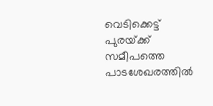വെടിക്കെട്ട് പുരയ്‌ക്ക് സമീപത്തെ പാടശേഖരത്തിൽ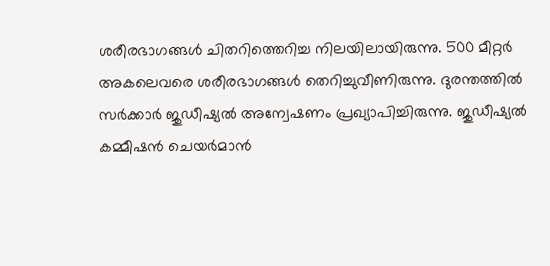ശരീരഭാഗങ്ങൾ ചിതറിത്തെറിച്ച നിലയിലായിരുന്നു. 500 മീറ്റർ അകലെവരെ ശരീരഭാഗങ്ങൾ തെറിച്ചുവീണിരുന്നു. ദുരന്തത്തിൽ സർക്കാർ ജുഡീഷ്യൽ അന്വേഷണം പ്രഖ്യാപിച്ചിരുന്നു. ജുഡീഷ്യൽ കമ്മീഷൻ ചെയർമാൻ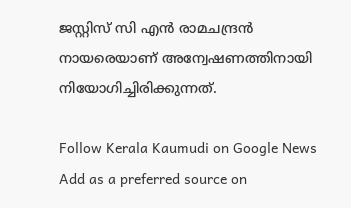ജസ്റ്റിസ് സി എൻ രാമചന്ദ്രൻ നായരെയാണ് അന്വേഷണത്തിനായി നിയോഗിച്ചിരിക്കുന്നത്.

Follow Kerala Kaumudi on Google News Add as a preferred source on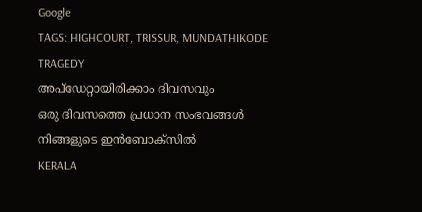Google
TAGS: HIGHCOURT, TRISSUR, MUNDATHIKODE TRAGEDY
അപ്ഡേറ്റായിരിക്കാം ദിവസവും
ഒരു ദിവസത്തെ പ്രധാന സംഭവങ്ങൾ നിങ്ങളുടെ ഇൻബോക്സിൽ
KERALA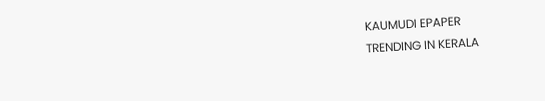KAUMUDI EPAPER
TRENDING IN KERALA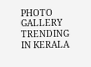PHOTO GALLERY
TRENDING IN KERALA